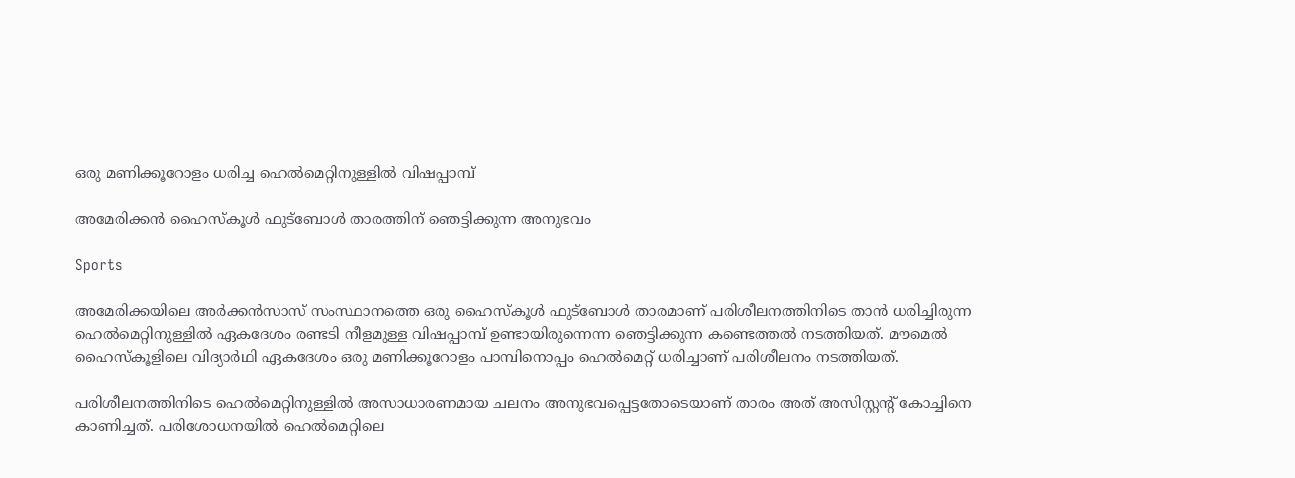ഒരു മണിക്കൂറോളം ധരിച്ച ഹെൽമെറ്റിനുള്ളിൽ വിഷപ്പാമ്പ്

അമേരിക്കൻ ഹൈസ്കൂൾ ഫുട്ബോൾ താരത്തിന് ഞെട്ടിക്കുന്ന അനുഭവം

Sports

അമേരിക്കയിലെ അർക്കൻസാസ് സംസ്ഥാനത്തെ ഒരു ഹൈസ്കൂൾ ഫുട്ബോൾ താരമാണ് പരിശീലനത്തിനിടെ താൻ ധരിച്ചിരുന്ന ഹെൽമെറ്റിനുള്ളിൽ ഏകദേശം രണ്ടടി നീളമുള്ള വിഷപ്പാമ്പ് ഉണ്ടായിരുന്നെന്ന ഞെട്ടിക്കുന്ന കണ്ടെത്തൽ നടത്തിയത്. മൗമെൽ ഹൈസ്കൂളിലെ വിദ്യാർഥി ഏകദേശം ഒരു മണിക്കൂറോളം പാമ്പിനൊപ്പം ഹെൽമെറ്റ് ധരിച്ചാണ് പരിശീലനം നടത്തിയത്.

പരിശീലനത്തിനിടെ ഹെൽമെറ്റിനുള്ളിൽ അസാധാരണമായ ചലനം അനുഭവപ്പെട്ടതോടെയാണ് താരം അത് അസിസ്റ്റന്റ് കോച്ചിനെ കാണിച്ചത്. പരിശോധനയിൽ ഹെൽമെറ്റിലെ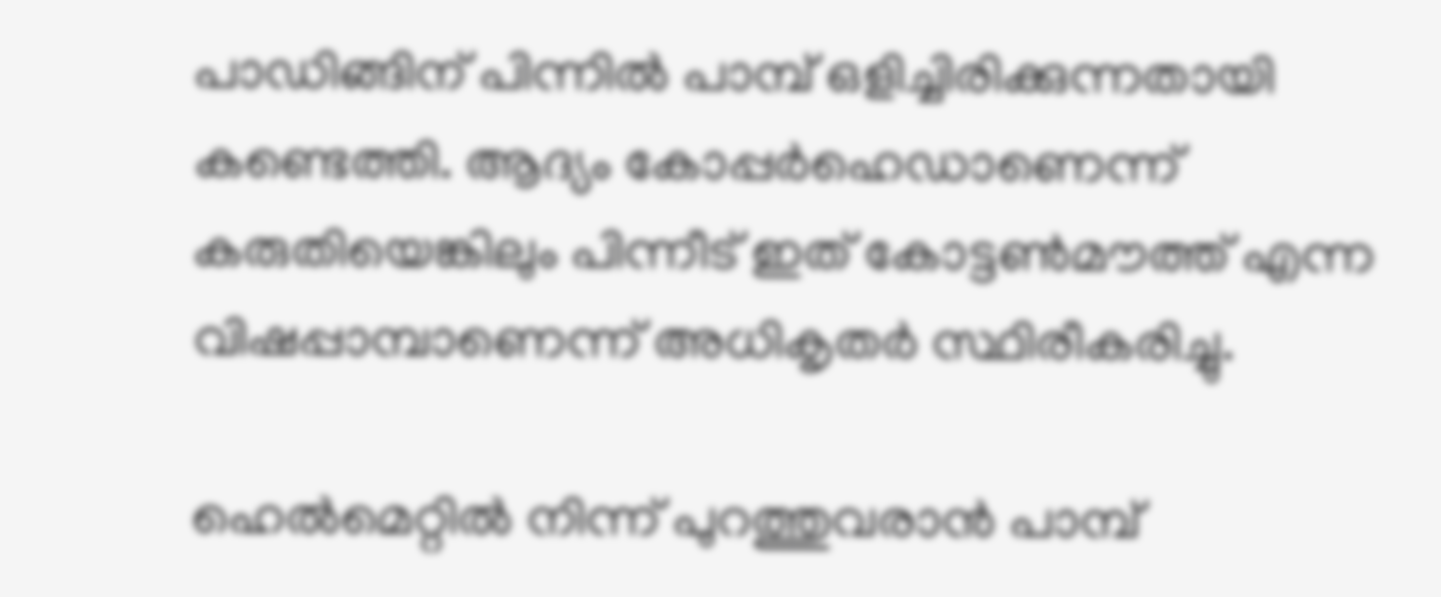പാഡിങ്ങിന് പിന്നിൽ പാമ്പ് ഒളിച്ചിരിക്കുന്നതായി കണ്ടെത്തി. ആദ്യം കോപ്പർഹെഡാണെന്ന് കരുതിയെങ്കിലും പിന്നീട് ഇത് കോട്ടൺമൗത്ത് എന്ന വിഷപ്പാമ്പാണെന്ന് അധികൃതർ സ്ഥിരീകരിച്ചു.

ഹെൽമെറ്റിൽ നിന്ന് പുറത്തുവരാൻ പാമ്പ്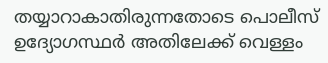തയ്യാറാകാതിരുന്നതോടെ പൊലീസ് ഉദ്യോഗസ്ഥർ അതിലേക്ക് വെള്ളം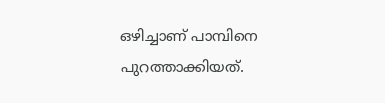ഒഴിച്ചാണ് പാമ്പിനെ പുറത്താക്കിയത്.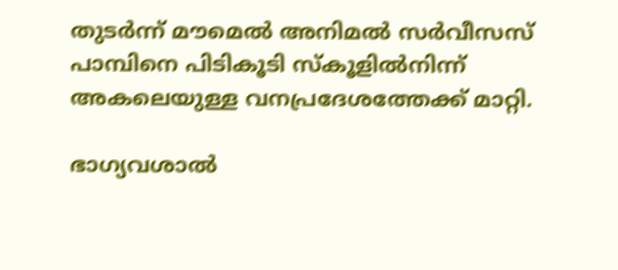തുടർന്ന് മൗമെൽ അനിമൽ സർവീസസ് പാമ്പിനെ പിടികൂടി സ്കൂളിൽനിന്ന് അകലെയുള്ള വനപ്രദേശത്തേക്ക് മാറ്റി.

ഭാഗ്യവശാൽ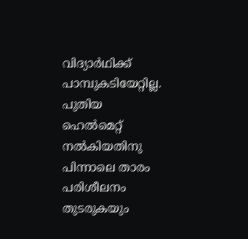വിദ്യാർഥിക്ക് പാമ്പുകടിയേറ്റില്ല. പുതിയ ഹെൽമെറ്റ് നൽകിയതിനു പിന്നാലെ താരം പരിശീലനം തുടരുകയും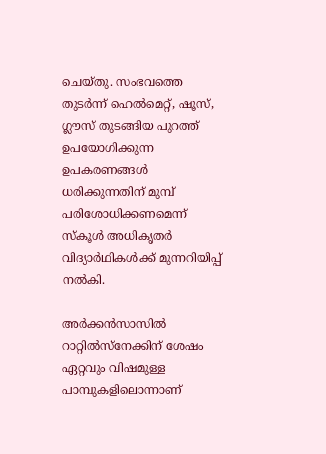ചെയ്തു. സംഭവത്തെ തുടർന്ന് ഹെൽമെറ്റ്, ഷൂസ്, ഗ്ലൗസ് തുടങ്ങിയ പുറത്ത് ഉപയോഗിക്കുന്ന ഉപകരണങ്ങൾ ധരിക്കുന്നതിന് മുമ്പ് പരിശോധിക്കണമെന്ന് സ്കൂൾ അധികൃതർ വിദ്യാർഥികൾക്ക് മുന്നറിയിപ്പ് നൽകി.

അർക്കൻസാസിൽ റാറ്റിൽസ്നേക്കിന് ശേഷം ഏറ്റവും വിഷമുള്ള പാമ്പുകളിലൊന്നാണ്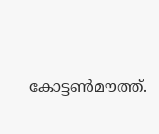കോട്ടൺമൗത്ത്.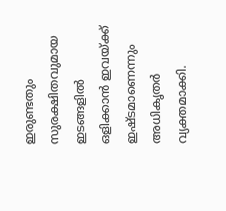ഇരുണ്ടതും സുരക്ഷിതവുമായ ഇടങ്ങളിൽ ഒളിക്കാൻ ഇവയ്ക്ക് ഇഷ്ടമാണെന്നും അധികൃതർ വ്യക്തമാക്കി.